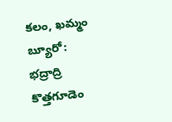కలం, ఖమ్మం బ్యూరో: భద్రాద్రి కొత్తగూడెం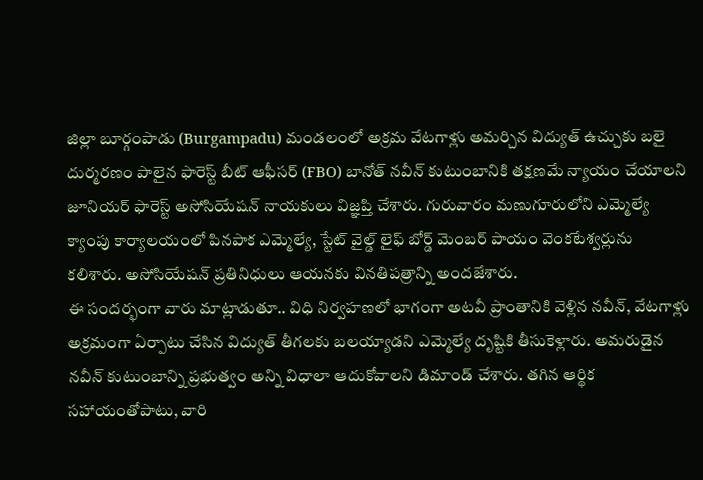జిల్లా బూర్గంపాడు (Burgampadu) మండలంలో అక్రమ వేటగాళ్లు అమర్చిన విద్యుత్ ఉచ్చుకు బలై దుర్మరణం పాలైన ఫారెస్ట్ బీట్ ఆఫీసర్ (FBO) బానోత్ నవీన్ కుటుంబానికి తక్షణమే న్యాయం చేయాలని జూనియర్ ఫారెస్ట్ అసోసియేషన్ నాయకులు విజ్ఞప్తి చేశారు. గురువారం మణుగూరులోని ఎమ్మెల్యే క్యాంపు కార్యాలయంలో పినపాక ఎమ్మెల్యే, స్టేట్ వైల్డ్ లైఫ్ బోర్డ్ మెంబర్ పాయం వెంకటేశ్వర్లును కలిశారు. అసోసియేషన్ ప్రతినిధులు ఆయనకు వినతిపత్రాన్ని అందజేశారు.
ఈ సందర్భంగా వారు మాట్లాడుతూ.. విధి నిర్వహణలో భాగంగా అటవీ ప్రాంతానికి వెళ్లిన నవీన్, వేటగాళ్లు అక్రమంగా ఏర్పాటు చేసిన విద్యుత్ తీగలకు బలయ్యాడని ఎమ్మెల్యే దృష్టికి తీసుకెళ్లారు. అమరుడైన నవీన్ కుటుంబాన్ని ప్రభుత్వం అన్ని విధాలా ఆదుకోవాలని డిమాండ్ చేశారు. తగిన ఆర్థిక సహాయంతోపాటు, వారి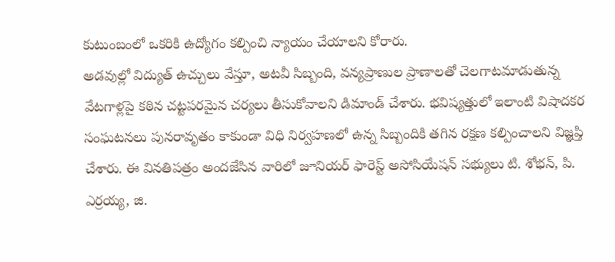కుటుంబంలో ఒకరికి ఉద్యోగం కల్పించి న్యాయం చేయాలని కోరారు.
అడవుల్లో విద్యుత్ ఉచ్చులు వేస్తూ, అటవీ సిబ్బంది, వన్యప్రాణుల ప్రాణాలతో చెలగాటమాడుతున్న వేటగాళ్లపై కఠిన చట్టపరమైన చర్యలు తీసుకోవాలని డిమాండ్ చేశారు. భవిష్యత్తులో ఇలాంటి విషాదకర సంఘటనలు పునరావృతం కాకుండా విధి నిర్వహణలో ఉన్న సిబ్బందికి తగిన రక్షణ కల్పించాలని విజ్ఞప్తి చేశారు. ఈ వినతిపత్రం అందజేసిన వారిలో జూనియర్ ఫారెస్ట్ అసోసియేషన్ సభ్యులు టి. శోభన్, పి. ఎర్రయ్య, జి.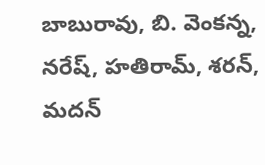బాబురావు, బి. వెంకన్న, నరేష్, హతిరామ్, శరన్, మదన్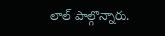లాల్ పాల్గొన్నారు.